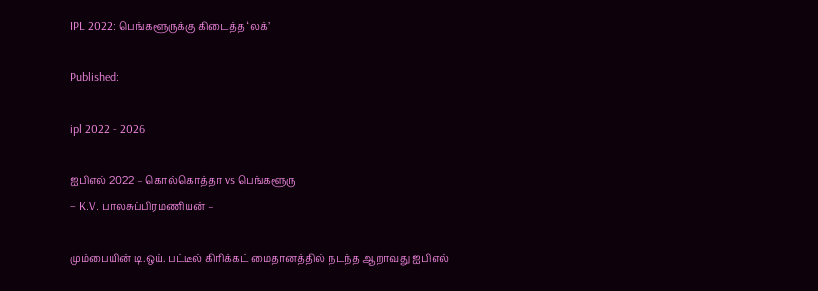IPL 2022: பெங்களூருக்கு கிடைத்த ‘லக்’

Published:

ipl 2022 - 2026

ஐபிஎல் 2022 – கொல்கொத்தா vs பெங்களூரு
– K.V. பாலசுப்பிரமணியன் –

மும்பையின் டி.ஒய். பட்டீல் கிரிக்கட் மைதானத்தில் நடந்த ஆறாவது ஐபிஎல்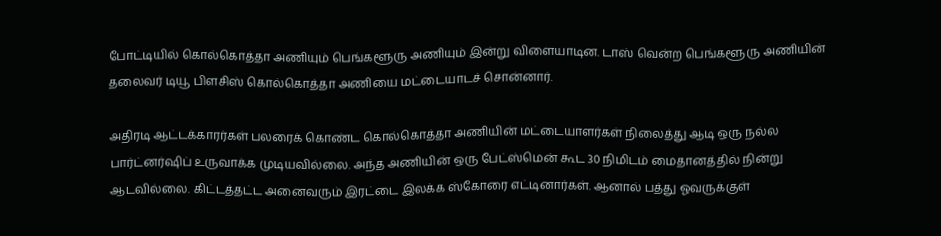போட்டியில் கொல்கொத்தா அணியும் பெங்களூரு அணியும் இன்று விளையாடின. டாஸ் வென்ற பெங்களூரு அணியின் தலைவர் டியூ பிளசிஸ் கொல்கொத்தா அணியை மட்டையாடச் சொன்னார்.

அதிரடி ஆட்டக்காரர்கள் பலரைக் கொண்ட கொல்கொத்தா அணியின் மட்டையாளர்கள் நிலைத்து ஆடி ஒரு நல்ல பார்ட்னர்ஷிப் உருவாக்க முடியவில்லை. அந்த அணியின் ஒரு பேட்ஸ்மென் கூட 30 நிமிடம் மைதானத்தில் நின்று ஆடவில்லை. கிட்டத்தட்ட அனைவரும் இரட்டை இலக்க ஸ்கோரை எட்டினார்கள். ஆனால் பத்து ஓவருக்குள்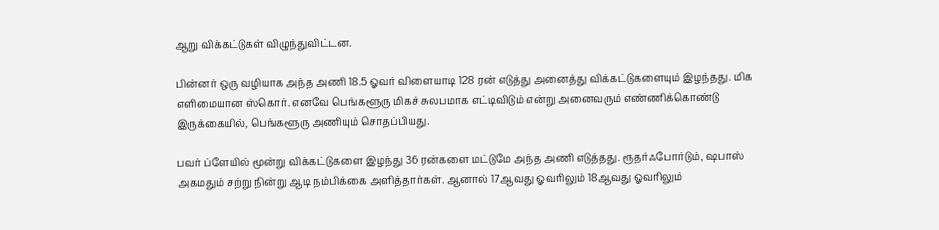ஆறு விக்கட்டுகள் விழுந்துவிட்டன.

பின்னர் ஒரு வழியாக அந்த அணி 18.5 ஓவர் விளையாடி 128 ரன் எடுத்து அனைத்து விக்கட்டுகளையும் இழந்தது. மிக எளிமையான ஸ்கொர். எனவே பெங்களூரு மிகச் சுலபமாக எட்டிவிடும் என்று அனைவரும் எண்ணிக்கொண்டு இருக்கையில், பெங்களூரு அணியும் சொதப்பியது.

பவர் ப்ளேயில் மூன்று விக்கட்டுகளை இழந்து 36 ரன்களை மட்டுமே அந்த அணி எடுத்தது. ரூதர்ஃபோர்டும், ஷபாஸ் அகமதும் சற்று நின்று ஆடி நம்பிக்கை அளித்தார்கள். ஆனால் 17ஆவது ஓவரிலும் 18ஆவது ஓவரிலும்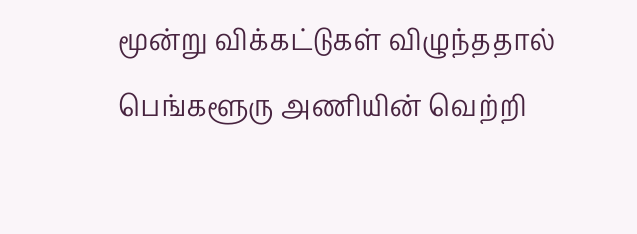மூன்று விக்கட்டுகள் விழுந்ததால் பெங்களூரு அணியின் வெற்றி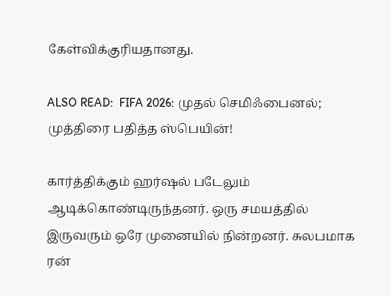கேள்விக்குரியதானது.

ALSO READ:  FIFA 2026: முதல் செமிஃபைனல்; முத்திரை பதித்த ஸ்பெயின்!

கார்த்திக்கும் ஹர்ஷல் படேலும் ஆடிக்கொண்டிருந்தனர். ஒரு சமயத்தில் இருவரும் ஒரே முனையில் நின்றனர். சுலபமாக ரன்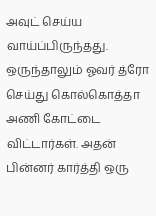அவுட் செய்ய வாய்ப்பிருந்தது. ஒருந்தாலும் ஓவர் த்ரோ செய்து கொல்கொத்தா அணி கோட்டை விட்டார்கள். அதன் பின்னர் கார்த்தி ஒரு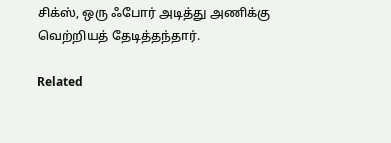சிக்ஸ், ஒரு ஃபோர் அடித்து அணிக்கு வெற்றியத் தேடித்தந்தார்.

Related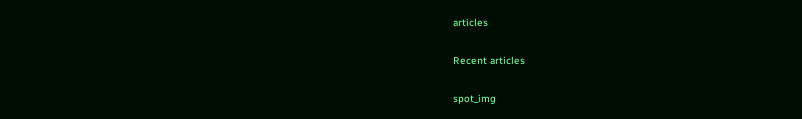articles

Recent articles

spot_img